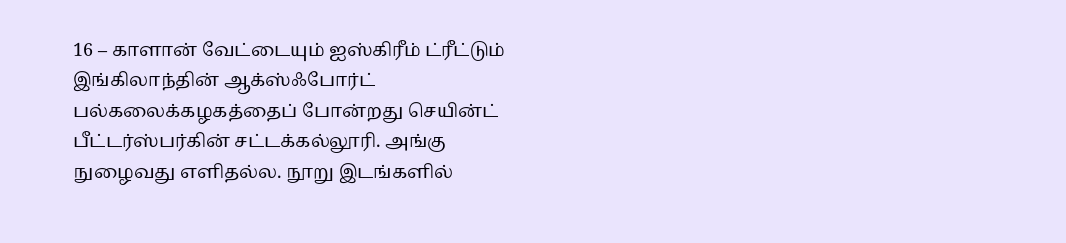16 – காளான் வேட்டையும் ஐஸ்கிரீம் ட்ரீட்டும்
இங்கிலாந்தின் ஆக்ஸ்ஃபோர்ட் பல்கலைக்கழகத்தைப் போன்றது செயின்ட் பீட்டர்ஸ்பர்கின் சட்டக்கல்லூரி. அங்கு நுழைவது எளிதல்ல. நூறு இடங்களில்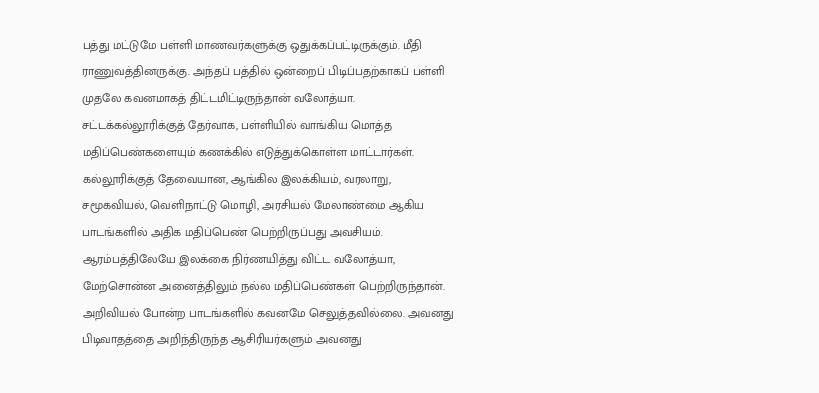பத்து மட்டுமே பள்ளி மாணவர்களுக்கு ஒதுக்கப்பட்டிருக்கும். மீதி ராணுவத்தினருக்கு. அந்தப் பத்தில் ஒன்றைப் பிடிப்பதற்காகப் பள்ளி முதலே கவனமாகத் திட்டமிட்டிருந்தான் வலோத்யா.
சட்டக்கல்லூரிக்குத் தேர்வாக, பள்ளியில் வாங்கிய மொத்த மதிப்பெண்களையும் கணக்கில் எடுத்துக்கொள்ள மாட்டார்கள். கல்லூரிக்குத் தேவையான, ஆங்கில இலக்கியம், வரலாறு, சமூகவியல், வெளிநாட்டு மொழி, அரசியல் மேலாண்மை ஆகிய பாடங்களில் அதிக மதிப்பெண் பெற்றிருப்பது அவசியம்.
ஆரம்பத்திலேயே இலக்கை நிர்ணயித்து விட்ட வலோத்யா, மேற்சொன்ன அனைத்திலும் நல்ல மதிப்பெண்கள் பெற்றிருந்தான். அறிவியல் போன்ற பாடங்களில் கவனமே செலுத்தவில்லை. அவனது பிடிவாதத்தை அறிந்திருந்த ஆசிரியர்களும் அவனது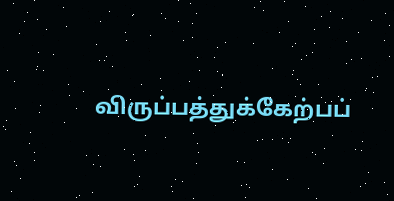விருப்பத்துக்கேற்பப்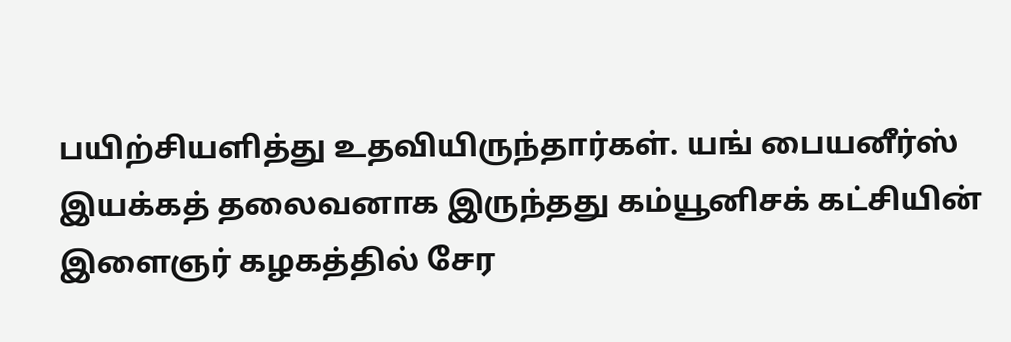பயிற்சியளித்து உதவியிருந்தார்கள். யங் பையனீர்ஸ் இயக்கத் தலைவனாக இருந்தது கம்யூனிசக் கட்சியின் இளைஞர் கழகத்தில் சேர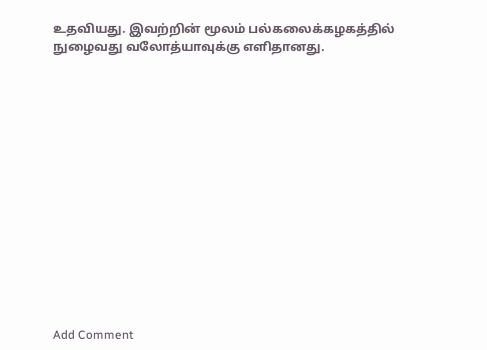உதவியது. இவற்றின் மூலம் பல்கலைக்கழகத்தில் நுழைவது வலோத்யாவுக்கு எளிதானது.















Add Comment